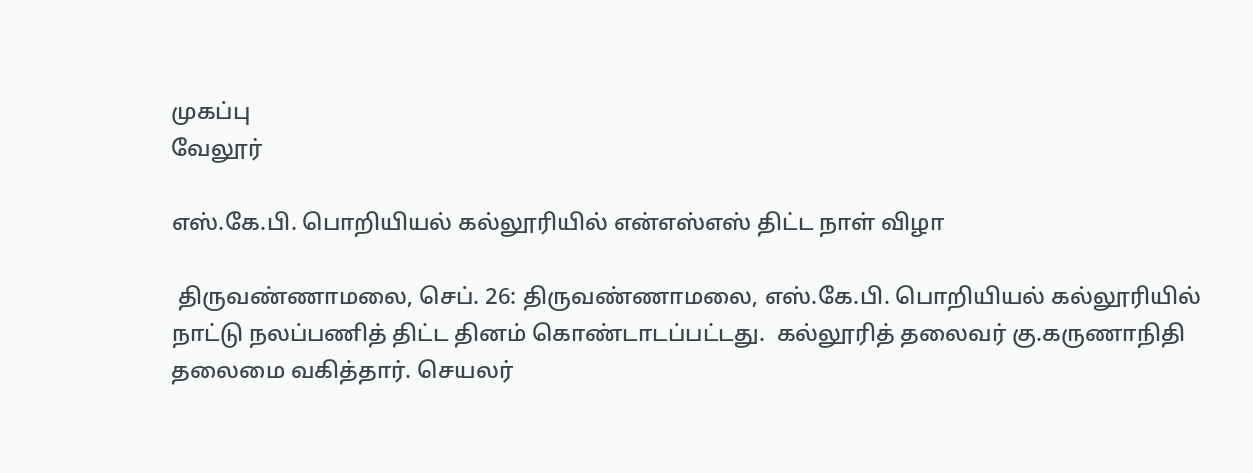முகப்பு
வேலூர்

எஸ்.கே.பி. பொறியியல் கல்லூரியில் என்எஸ்எஸ் திட்ட நாள் விழா

 திருவண்ணாமலை, செப். 26: திருவண்ணாமலை, எஸ்.கே.பி. பொறியியல் கல்லூரியில் நாட்டு நலப்பணித் திட்ட தினம் கொண்டாடப்பட்டது.  கல்லூரித் தலைவர் கு.கருணாநிதி தலைமை வகித்தார். செயலர்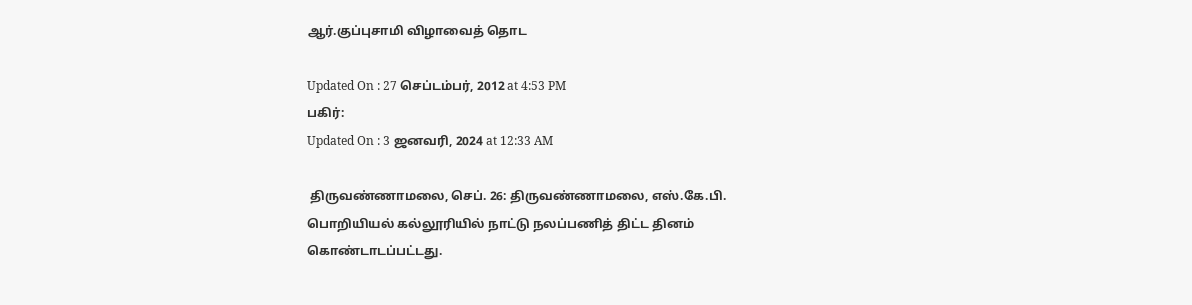ஆர்.குப்புசாமி விழாவைத் தொட

Updated On : 27 செப்டம்பர், 2012 at 4:53 PM
பகிர்:
Updated On : 3 ஜனவரி, 2024 at 12:33 AM

 திருவண்ணாமலை, செப். 26: திருவண்ணாமலை, எஸ்.கே.பி. பொறியியல் கல்லூரியில் நாட்டு நலப்பணித் திட்ட தினம் கொண்டாடப்பட்டது.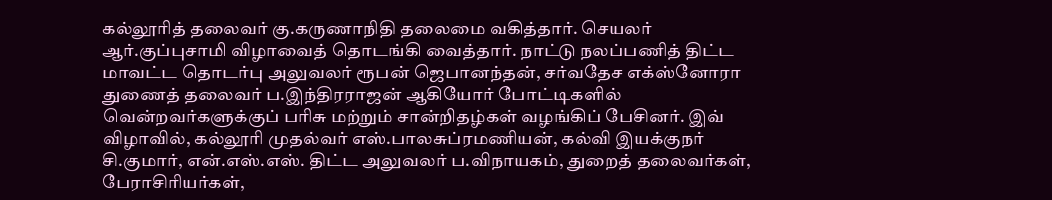கல்லூரித் தலைவர் கு.கருணாநிதி தலைமை வகித்தார். செயலர் ஆர்.குப்புசாமி விழாவைத் தொடங்கி வைத்தார். நாட்டு நலப்பணித் திட்ட மாவட்ட தொடர்பு அலுவலர் ரூபன் ஜெபானந்தன், சர்வதேச எக்ஸ்னோரா துணைத் தலைவர் ப.இந்திரராஜன் ஆகியோர் போட்டிகளில் வென்றவர்களுக்குப் பரிசு மற்றும் சான்றிதழ்கள் வழங்கிப் பேசினர். இவ் விழாவில், கல்லூரி முதல்வர் எஸ்.பாலசுப்ரமணியன், கல்வி இயக்குநர் சி.குமார், என்.எஸ்.எஸ். திட்ட அலுவலர் ப.விநாயகம், துறைத் தலைவர்கள், பேராசிரியர்கள்,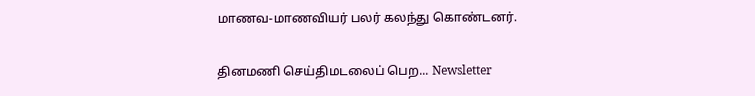மாணவ-மாணவியர் பலர் கலந்து கொண்டனர்.

தினமணி செய்திமடலைப் பெற... Newsletter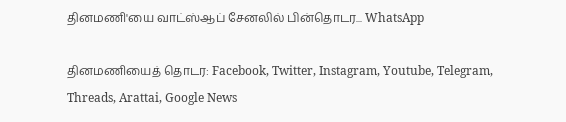தினமணி'யை வாட்ஸ்ஆப் சேனலில் பின்தொடர... WhatsApp

தினமணியைத் தொடர: Facebook, Twitter, Instagram, Youtube, Telegram, Threads, Arattai, Google News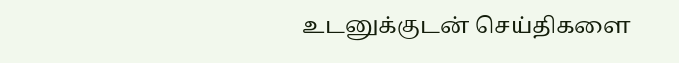உடனுக்குடன் செய்திகளை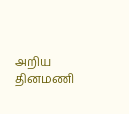அறிய தினமணி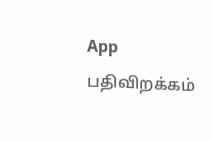App பதிவிறக்கம்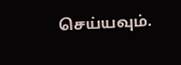செய்யவும்.